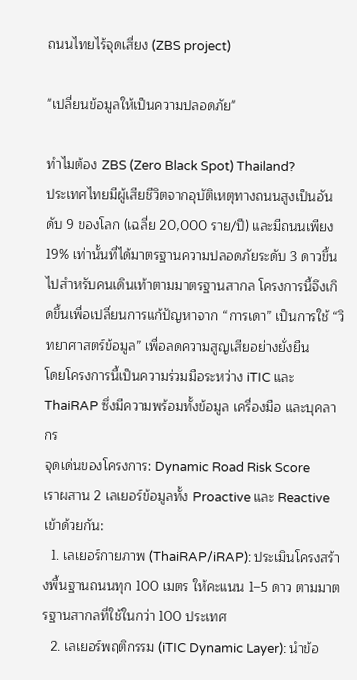ถนนไทยไร้จุดเสี่ยง (ZBS project)

"เปลี่ยนข้อมูลให้เป็นความปลอดภัย"

ทำไมต้อง ZBS (Zero Black Spot) Thailand?
ประเทศไทยมีผู้เสียชีวิตจากอุบัติเหตุทางถนนสูงเป็นอันดับ 9 ของโลก (เฉลี่ย 20,000 ราย/ปี) และมีถนนเพียง 19% เท่านั้นที่ได้มาตรฐานความปลอดภัยระดับ 3 ดาวขึ้นไปสำหรับคนเดินเท้าตามมาตรฐานสากล โครงการนี้จึงเกิดขึ้นเพื่อเปลี่ยนการแก้ปัญหาจาก “การเดา” เป็นการใช้ “วิทยาศาสตร์ข้อมูล” เพื่อลดความสูญเสียอย่างยั่งยืน
โดยโครงการนี้เป็นความร่วมมือระหว่าง iTIC และ ThaiRAP ซึ่งมีความพร้อมทั้งข้อมูล เครื่องมือ และบุคลากร
จุดเด่นของโครงการ: Dynamic Road Risk Score
เราผสาน 2 เลเยอร์ข้อมูลทั้ง Proactive และ Reactive เข้าด้วยกัน:
  1. เลเยอร์กายภาพ (ThaiRAP/iRAP): ประเมินโครงสร้างพื้นฐานถนนทุก 100 เมตร ให้คะแนน 1–5 ดาว ตามมาตรฐานสากลที่ใช้ในกว่า 100 ประเทศ
  2. เลเยอร์พฤติกรรม (iTIC Dynamic Layer): นำข้อ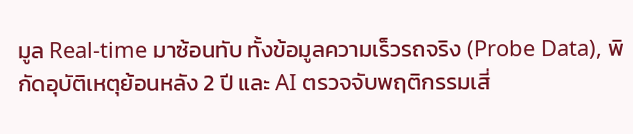มูล Real-time มาซ้อนทับ ทั้งข้อมูลความเร็วรถจริง (Probe Data), พิกัดอุบัติเหตุย้อนหลัง 2 ปี และ AI ตรวจจับพฤติกรรมเสี่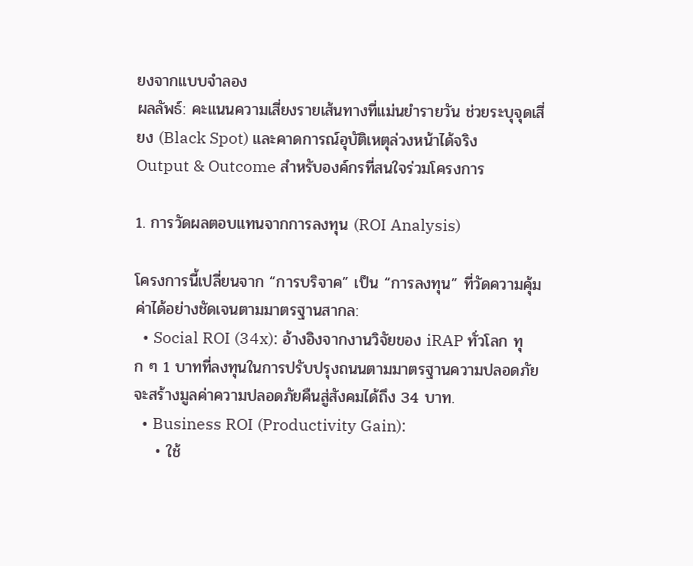ยงจากแบบจำลอง
ผลลัพธ์: คะแนนความเสี่ยงรายเส้นทางที่แม่นยำรายวัน ช่วยระบุจุดเสี่ยง (Black Spot) และคาดการณ์อุบัติเหตุล่วงหน้าได้จริง
Output & Outcome สำหรับองค์กรที่สนใจร่วมโครงการ

1. การวัดผลตอบแทนจากการลงทุน (ROI Analysis)

โครงการนี้เปลี่ยนจาก “การบริจาค” เป็น “การลงทุน” ที่วัดความคุ้มค่าได้อย่างชัดเจนตามมาตรฐานสากล:
  • Social ROI (34x): อ้างอิงจากงานวิจัยของ iRAP ทั่วโลก ทุก ๆ 1 บาทที่ลงทุนในการปรับปรุงถนนตามมาตรฐานความปลอดภัย จะสร้างมูลค่าความปลอดภัยคืนสู่สังคมได้ถึง 34 บาท.
  • Business ROI (Productivity Gain):
    • ใช้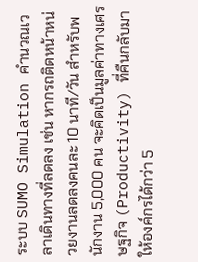ระบบ SUMO Simulation คำนวณเวลาเดินทางที่ลดลง เช่น หากรถติดหน้าหน่วยงานลดลงคนละ 10 นาที/วัน สำหรับพนักงาน 5,000 คน จะคิดเป็นมูลค่าทางเศรษฐกิจ (Productivity) ที่คืนกลับมาให้องค์กรได้กว่า 5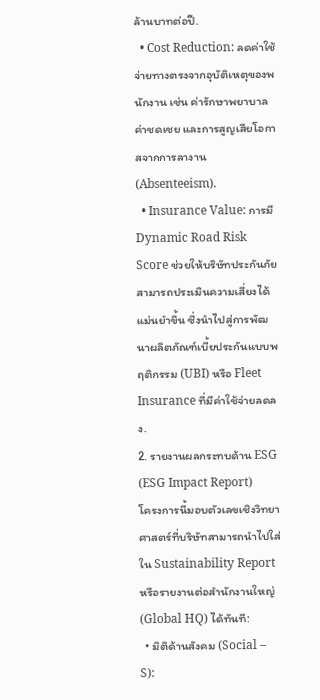ล้านบาทต่อปี.
  • Cost Reduction: ลดค่าใช้จ่ายทางตรงจากอุบัติเหตุของพนักงาน เช่น ค่ารักษาพยาบาล ค่าชดเชย และการสูญเสียโอกาสจากการลางาน (Absenteeism).
  • Insurance Value: การมี Dynamic Road Risk Score ช่วยให้บริษัทประกันภัยสามารถประเมินความเสี่ยงได้แม่นยำขึ้น ซึ่งนำไปสู่การพัฒนาผลิตภัณฑ์เบี้ยประกันแบบพฤติกรรม (UBI) หรือ Fleet Insurance ที่มีค่าใช้จ่ายลดลง.
2. รายงานผลกระทบด้าน ESG (ESG Impact Report)
โครงการนี้มอบตัวเลขเชิงวิทยาศาสตร์ที่บริษัทสามารถนำไปใส่ใน Sustainability Report หรือรายงานต่อสำนักงานใหญ่ (Global HQ) ได้ทันที:
  • มิติด้านสังคม (Social – S):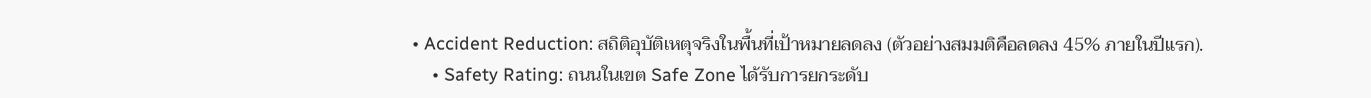• Accident Reduction: สถิติอุบัติเหตุจริงในพื้นที่เป้าหมายลดลง (ตัวอย่างสมมติคือลดลง 45% ภายในปีแรก).
    • Safety Rating: ถนนในเขต Safe Zone ได้รับการยกระดับ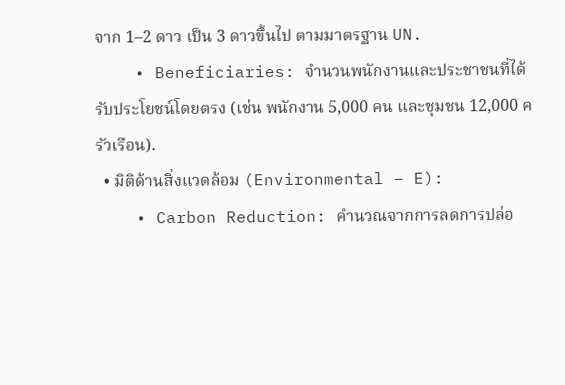จาก 1–2 ดาว เป็น 3 ดาวขึ้นไป ตามมาตรฐาน UN.
    • Beneficiaries: จำนวนพนักงานและประชาชนที่ได้รับประโยชน์โดยตรง (เช่น พนักงาน 5,000 คน และชุมชน 12,000 ครัวเรือน).
  • มิติด้านสิ่งแวดล้อม (Environmental – E):
    • Carbon Reduction: คำนวณจากการลดการปล่อ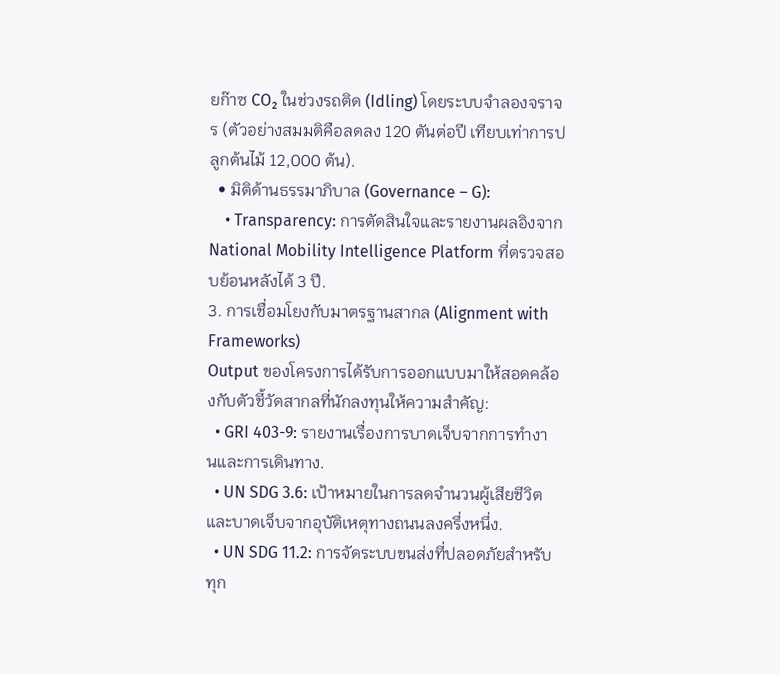ยก๊าซ CO₂ ในช่วงรถติด (Idling) โดยระบบจำลองจราจร (ตัวอย่างสมมติคือลดลง 120 ตันต่อปี เทียบเท่าการปลูกต้นไม้ 12,000 ต้น).
  • มิติด้านธรรมาภิบาล (Governance – G):
    • Transparency: การตัดสินใจและรายงานผลอิงจาก National Mobility Intelligence Platform ที่ตรวจสอบย้อนหลังได้ 3 ปี.
3. การเชื่อมโยงกับมาตรฐานสากล (Alignment with Frameworks)
Output ของโครงการได้รับการออกแบบมาให้สอดคล้องกับตัวชี้วัดสากลที่นักลงทุนให้ความสำคัญ:
  • GRI 403-9: รายงานเรื่องการบาดเจ็บจากการทำงานและการเดินทาง.
  • UN SDG 3.6: เป้าหมายในการลดจำนวนผู้เสียชีวิตและบาดเจ็บจากอุบัติเหตุทางถนนลงครึ่งหนึ่ง.
  • UN SDG 11.2: การจัดระบบขนส่งที่ปลอดภัยสำหรับทุก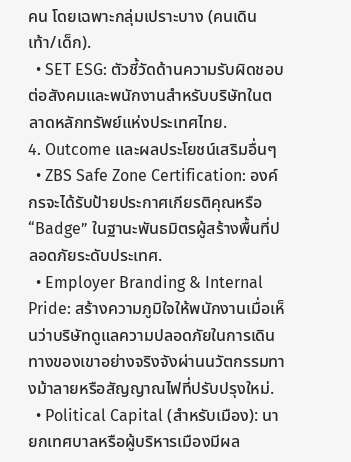คน โดยเฉพาะกลุ่มเปราะบาง (คนเดินเท้า/เด็ก).
  • SET ESG: ตัวชี้วัดด้านความรับผิดชอบต่อสังคมและพนักงานสำหรับบริษัทในตลาดหลักทรัพย์แห่งประเทศไทย.
4. Outcome และผลประโยชน์เสริมอื่นๆ
  • ZBS Safe Zone Certification: องค์กรจะได้รับป้ายประกาศเกียรติคุณหรือ “Badge” ในฐานะพันธมิตรผู้สร้างพื้นที่ปลอดภัยระดับประเทศ.
  • Employer Branding & Internal Pride: สร้างความภูมิใจให้พนักงานเมื่อเห็นว่าบริษัทดูแลความปลอดภัยในการเดินทางของเขาอย่างจริงจังผ่านนวัตกรรมทางม้าลายหรือสัญญาณไฟที่ปรับปรุงใหม่.
  • Political Capital (สำหรับเมือง): นายกเทศบาลหรือผู้บริหารเมืองมีผล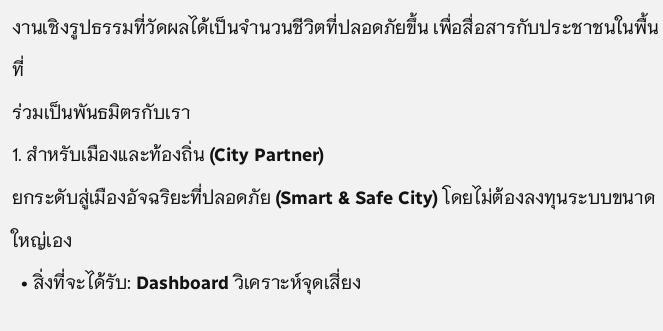งานเชิงรูปธรรมที่วัดผลได้เป็นจำนวนชีวิตที่ปลอดภัยขึ้น เพื่อสื่อสารกับประชาชนในพื้นที่
ร่วมเป็นพันธมิตรกับเรา
1. สำหรับเมืองและท้องถิ่น (City Partner)
ยกระดับสู่เมืองอัจฉริยะที่ปลอดภัย (Smart & Safe City) โดยไม่ต้องลงทุนระบบขนาดใหญ่เอง
  • สิ่งที่จะได้รับ: Dashboard วิเคราะห์จุดเสี่ยง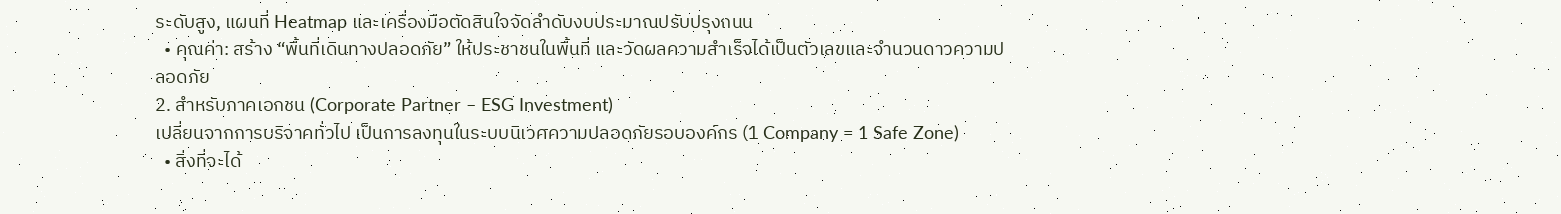ระดับสูง, แผนที่ Heatmap และเครื่องมือตัดสินใจจัดลำดับงบประมาณปรับปรุงถนน
  • คุณค่า: สร้าง “พื้นที่เดินทางปลอดภัย” ให้ประชาชนในพื้นที่ และวัดผลความสำเร็จได้เป็นตัวเลขและจำนวนดาวความปลอดภัย
2. สำหรับภาคเอกชน (Corporate Partner – ESG Investment)
เปลี่ยนจากการบริจาคทั่วไป เป็นการลงทุนในระบบนิเวศความปลอดภัยรอบองค์กร (1 Company = 1 Safe Zone)
  • สิ่งที่จะได้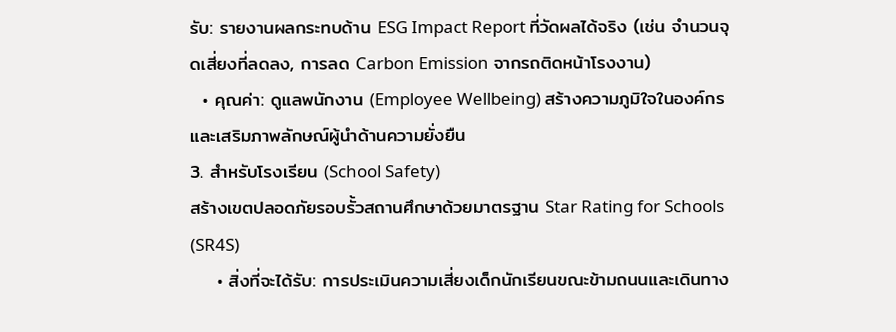รับ: รายงานผลกระทบด้าน ESG Impact Report ที่วัดผลได้จริง (เช่น จำนวนจุดเสี่ยงที่ลดลง, การลด Carbon Emission จากรถติดหน้าโรงงาน)
  • คุณค่า: ดูแลพนักงาน (Employee Wellbeing) สร้างความภูมิใจในองค์กร และเสริมภาพลักษณ์ผู้นำด้านความยั่งยืน
3. สำหรับโรงเรียน (School Safety)
สร้างเขตปลอดภัยรอบรั้วสถานศึกษาด้วยมาตรฐาน Star Rating for Schools (SR4S)
    • สิ่งที่จะได้รับ: การประเมินความเสี่ยงเด็กนักเรียนขณะข้ามถนนและเดินทาง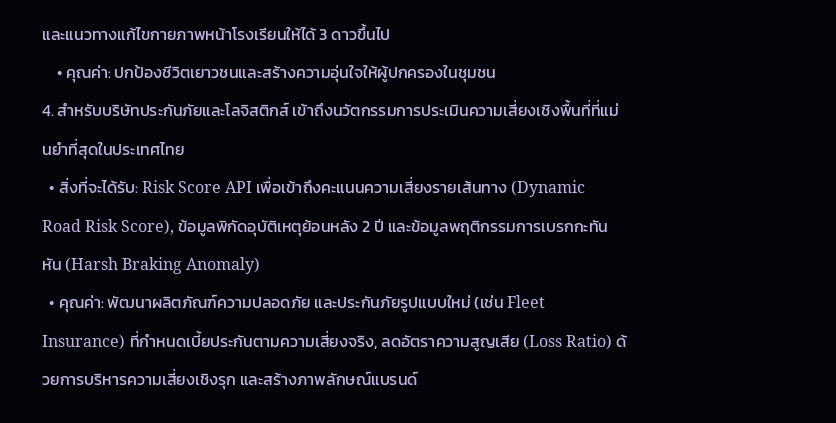และแนวทางแก้ไขกายภาพหน้าโรงเรียนให้ได้ 3 ดาวขึ้นไป
    • คุณค่า: ปกป้องชีวิตเยาวชนและสร้างความอุ่นใจให้ผู้ปกครองในชุมชน
4. สำหรับบริษัทประกันภัยและโลจิสติกส์ เข้าถึงนวัตกรรมการประเมินความเสี่ยงเชิงพื้นที่ที่แม่นยำที่สุดในประเทศไทย
  • สิ่งที่จะได้รับ: Risk Score API เพื่อเข้าถึงคะแนนความเสี่ยงรายเส้นทาง (Dynamic Road Risk Score), ข้อมูลพิกัดอุบัติเหตุย้อนหลัง 2 ปี และข้อมูลพฤติกรรมการเบรกกะทันหัน (Harsh Braking Anomaly)
  • คุณค่า: พัฒนาผลิตภัณฑ์ความปลอดภัย และประกันภัยรูปแบบใหม่ (เช่น Fleet Insurance) ที่กำหนดเบี้ยประกันตามความเสี่ยงจริง, ลดอัตราความสูญเสีย (Loss Ratio) ด้วยการบริหารความเสี่ยงเชิงรุก และสร้างภาพลักษณ์แบรนด์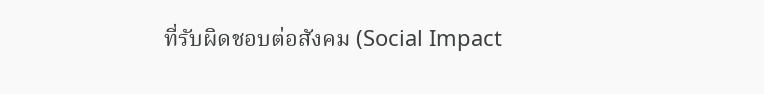ที่รับผิดชอบต่อสังคม (Social Impact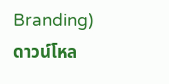Branding)
ดาวน์โหล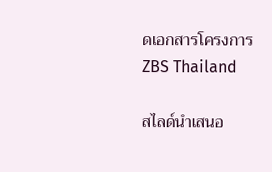ดเอกสารโครงการ ZBS Thailand

สไลด์นำเสนอ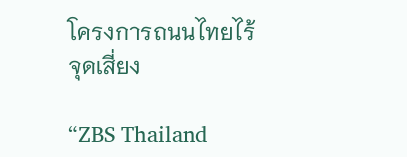โครงการถนนไทยไร้จุดเสี่ยง

“ZBS Thailand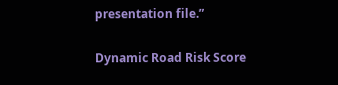presentation file.”

Dynamic Road Risk Score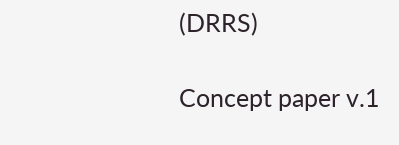(DRRS)

Concept paper v.1